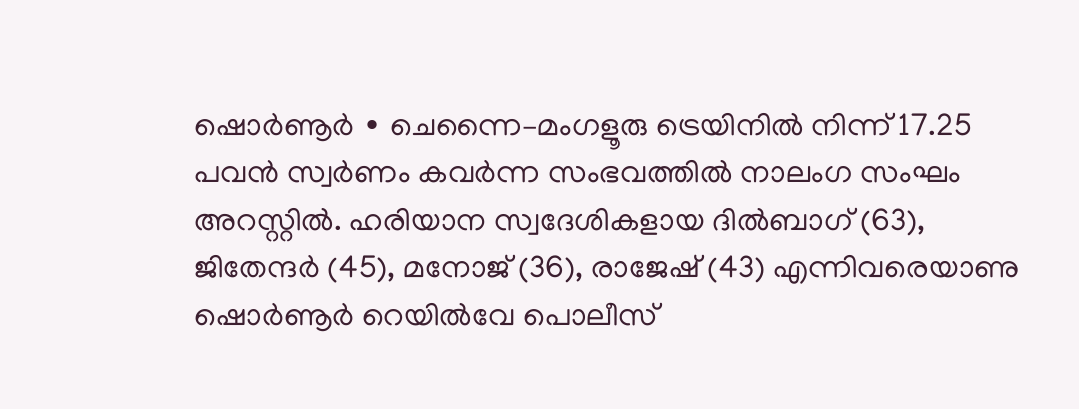ഷൊർണൂർ ∙ ചെന്നൈ–മംഗളൂരു ട്രെയിനിൽ നിന്ന് 17.25 പവൻ സ്വർണം കവർന്ന സംഭവത്തിൽ നാലംഗ സംഘം അറസ്റ്റിൽ. ഹരിയാന സ്വദേശികളായ ദിൽബാഗ് (63), ജിതേന്ദർ (45), മനോജ് (36), രാജേഷ് (43) എന്നിവരെയാണു ഷൊർണൂർ റെയിൽവേ പൊലീസ്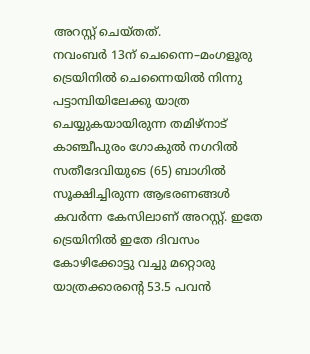അറസ്റ്റ് ചെയ്തത്.
നവംബർ 13ന് ചെന്നൈ–മംഗളൂരു ട്രെയിനിൽ ചെന്നൈയിൽ നിന്നു പട്ടാമ്പിയിലേക്കു യാത്ര ചെയ്യുകയായിരുന്ന തമിഴ്നാട് കാഞ്ചീപുരം ഗോകുൽ നഗറിൽ സതീദേവിയുടെ (65) ബാഗിൽ സൂക്ഷിച്ചിരുന്ന ആഭരണങ്ങൾ കവർന്ന കേസിലാണ് അറസ്റ്റ്. ഇതേ ട്രെയിനിൽ ഇതേ ദിവസം കോഴിക്കോട്ടു വച്ചു മറ്റൊരു യാത്രക്കാരന്റെ 53.5 പവൻ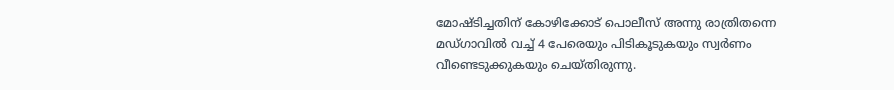മോഷ്ടിച്ചതിന് കോഴിക്കോട് പൊലീസ് അന്നു രാത്രിതന്നെ മഡ്ഗാവിൽ വച്ച് 4 പേരെയും പിടികൂടുകയും സ്വർണം വീണ്ടെടുക്കുകയും ചെയ്തിരുന്നു.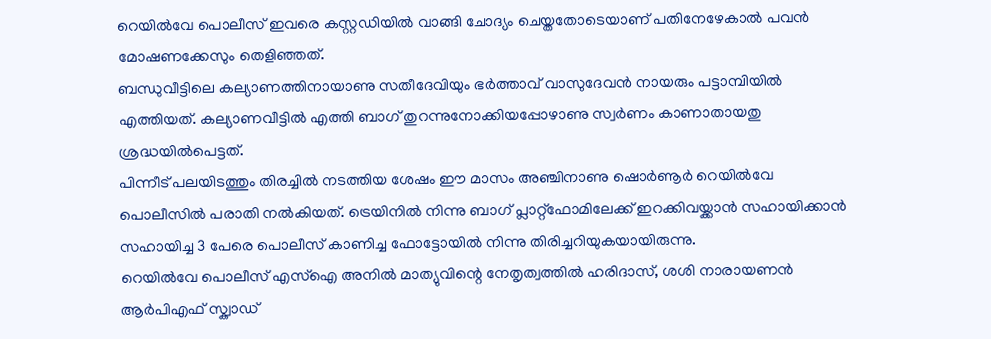റെയിൽവേ പൊലീസ് ഇവരെ കസ്റ്റഡിയിൽ വാങ്ങി ചോദ്യം ചെയ്തതോടെയാണ് പതിനേഴേകാൽ പവൻ മോഷണക്കേസും തെളിഞ്ഞത്.
ബന്ധുവീട്ടിലെ കല്യാണത്തിനായാണു സതീദേവിയും ഭർത്താവ് വാസുദേവൻ നായരും പട്ടാമ്പിയിൽ എത്തിയത്. കല്യാണവീട്ടിൽ എത്തി ബാഗ് തുറന്നുനോക്കിയപ്പോഴാണു സ്വർണം കാണാതായതു ശ്രദ്ധയിൽപെട്ടത്.
പിന്നീട് പലയിടത്തും തിരച്ചിൽ നടത്തിയ ശേഷം ഈ മാസം അഞ്ചിനാണു ഷൊർണൂർ റെയിൽവേ പൊലീസിൽ പരാതി നൽകിയത്. ട്രെയിനിൽ നിന്നു ബാഗ് പ്ലാറ്റ്ഫോമിലേക്ക് ഇറക്കിവയ്ക്കാൻ സഹായിക്കാൻ സഹായിച്ച 3 പേരെ പൊലീസ് കാണിച്ച ഫോട്ടോയിൽ നിന്നു തിരിച്ചറിയുകയായിരുന്നു.
റെയിൽവേ പൊലീസ് എസ്ഐ അനിൽ മാത്യുവിന്റെ നേതൃത്വത്തിൽ ഹരിദാസ്, ശശി നാരായണൻ ആർപിഎഫ് സ്ക്വാഡ്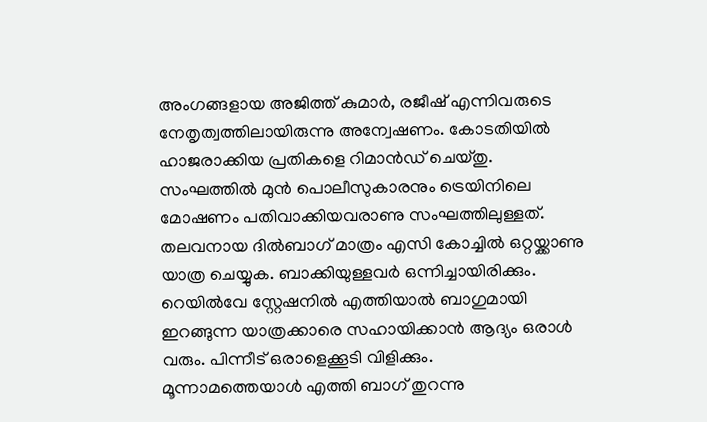അംഗങ്ങളായ അജിത്ത് കുമാർ, രജീഷ് എന്നിവരുടെ നേതൃത്വത്തിലായിരുന്നു അന്വേഷണം. കോടതിയിൽ ഹാജരാക്കിയ പ്രതികളെ റിമാൻഡ് ചെയ്തു.
സംഘത്തിൽ മുൻ പൊലീസുകാരനും ട്രെയിനിലെ മോഷണം പതിവാക്കിയവരാണു സംഘത്തിലുള്ളത്.
തലവനായ ദിൽബാഗ് മാത്രം എസി കോച്ചിൽ ഒറ്റയ്ക്കാണു യാത്ര ചെയ്യുക. ബാക്കിയുള്ളവർ ഒന്നിച്ചായിരിക്കും.
റെയിൽവേ സ്റ്റേഷനിൽ എത്തിയാൽ ബാഗുമായി ഇറങ്ങുന്ന യാത്രക്കാരെ സഹായിക്കാൻ ആദ്യം ഒരാൾ വരും. പിന്നീട് ഒരാളെക്കൂടി വിളിക്കും.
മൂന്നാമത്തെയാൾ എത്തി ബാഗ് തുറന്നു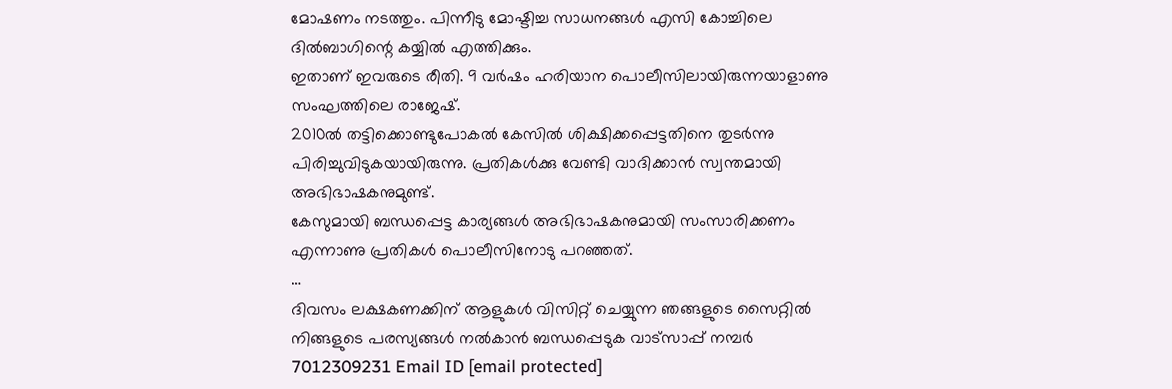മോഷണം നടത്തും. പിന്നീടു മോഷ്ടിച്ച സാധനങ്ങൾ എസി കോച്ചിലെ ദിൽബാഗിന്റെ കയ്യിൽ എത്തിക്കും.
ഇതാണ് ഇവരുടെ രീതി. 9 വർഷം ഹരിയാന പൊലീസിലായിരുന്നയാളാണു സംഘത്തിലെ രാജേഷ്.
2010ൽ തട്ടിക്കൊണ്ടുപോകൽ കേസിൽ ശിക്ഷിക്കപ്പെട്ടതിനെ തുടർന്നു പിരിച്ചുവിടുകയായിരുന്നു. പ്രതികൾക്കു വേണ്ടി വാദിക്കാൻ സ്വന്തമായി അഭിഭാഷകനുമുണ്ട്.
കേസുമായി ബന്ധപ്പെട്ട കാര്യങ്ങൾ അഭിഭാഷകനുമായി സംസാരിക്കണം എന്നാണു പ്രതികൾ പൊലീസിനോടു പറഞ്ഞത്.
…
ദിവസം ലക്ഷകണക്കിന് ആളുകൾ വിസിറ്റ് ചെയ്യുന്ന ഞങ്ങളുടെ സൈറ്റിൽ നിങ്ങളുടെ പരസ്യങ്ങൾ നൽകാൻ ബന്ധപ്പെടുക വാട്സാപ്പ് നമ്പർ 7012309231 Email ID [email protected]